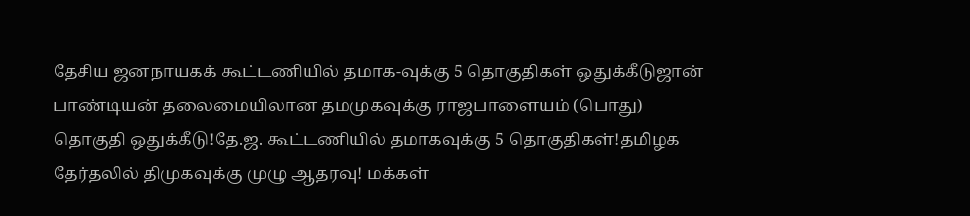தேசிய ஜனநாயகக் கூட்டணியில் தமாக-வுக்கு 5 தொகுதிகள் ஒதுக்கீடுஜான் பாண்டியன் தலைமையிலான தமமுகவுக்கு ராஜபாளையம் (பொது) தொகுதி ஒதுக்கீடு!தே.ஜ. கூட்டணியில் தமாகவுக்கு 5 தொகுதிகள்!தமிழக தேர்தலில் திமுகவுக்கு முழு ஆதரவு! மக்கள்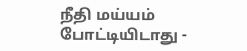நீதி மய்யம் போட்டியிடாது -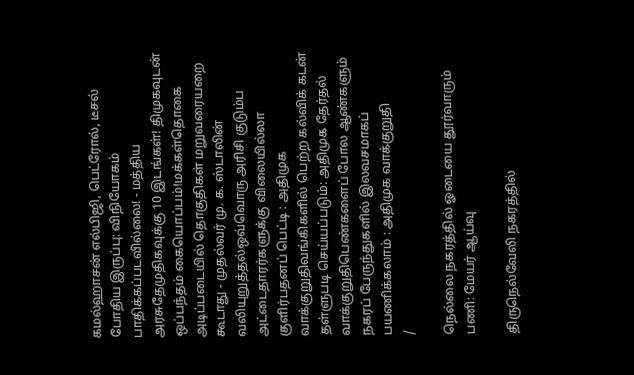கமல்ஹாசன் எல்பிஜி, பெட்ரோல், டீசல் போதிய இருப்பு: விநியோகம் பாதிக்கப்படவில்லை! - மத்திய அரசுதேமுதிகவுக்கு 10 இடங்கள்! திமுகவுடன் ஒப்பந்தம் கையொப்பம்!மக்கள்தொகை அடிப்படையில் தொகுதிகள் மறுவரையறை கூடாது - முதல்வர் மு. க. ஸ்டாலின் வலியுறுத்தல்ஒவ்வொரு அரிசி குடும்ப அட்டைதாரர்களுக்கு விலையில்லா குளிர்பதனப் பெட்டி : அதிமுக வாக்குறுதிவங்கிகளில் பெற்ற கல்விக் கடன் தள்ளுபடி செய்யப்படும்: அதிமுக தேர்தல் வாக்குறுதிபெண்களைப் போல ஆண்களும் நகரப் பேருந்துகளில் இலவசமாகப் பயணிக்கலாம் : அதிமுக வாக்குறுதி
/

நெல்லை நகரத்தில் ஓடையை தூர்வாரும் பணி: மேயர் ஆய்வு

திருநெல்வேலி நகரத்தில்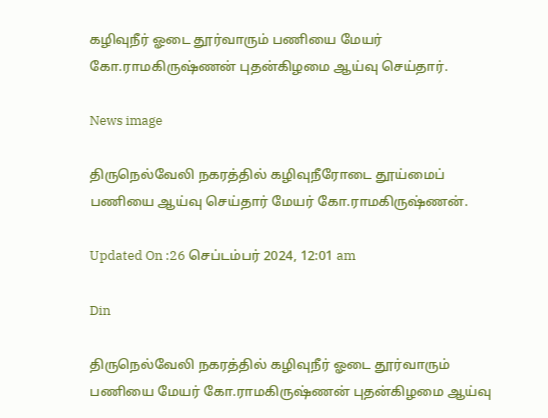கழிவுநீர் ஓடை தூர்வாரும் பணியை மேயர் கோ.ராமகிருஷ்ணன் புதன்கிழமை ஆய்வு செய்தார்.

News image

திருநெல்வேலி நகரத்தில் கழிவுநீரோடை தூய்மைப் பணியை ஆய்வு செய்தார் மேயர் கோ.ராமகிருஷ்ணன்.

Updated On :26 செப்டம்பர் 2024, 12:01 am

Din

திருநெல்வேலி நகரத்தில் கழிவுநீர் ஓடை தூர்வாரும் பணியை மேயர் கோ.ராமகிருஷ்ணன் புதன்கிழமை ஆய்வு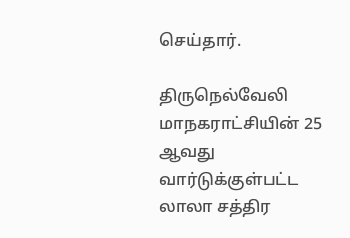செய்தார்.

திருநெல்வேலி மாநகராட்சியின் 25 ஆவது வார்டுக்குள்பட்ட லாலா சத்திர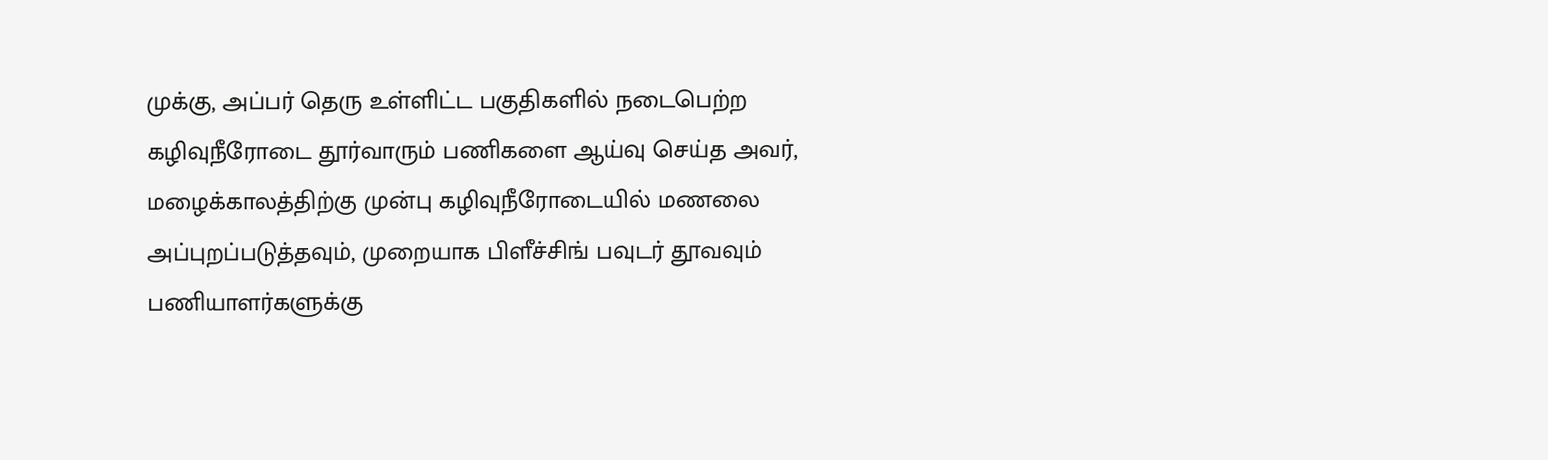முக்கு, அப்பர் தெரு உள்ளிட்ட பகுதிகளில் நடைபெற்ற கழிவுநீரோடை தூர்வாரும் பணிகளை ஆய்வு செய்த அவர், மழைக்காலத்திற்கு முன்பு கழிவுநீரோடையில் மணலை அப்புறப்படுத்தவும், முறையாக பிளீச்சிங் பவுடர் தூவவும் பணியாளர்களுக்கு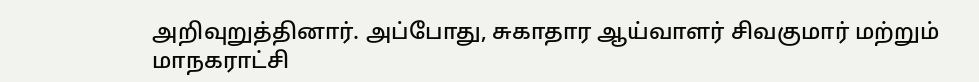அறிவுறுத்தினார். அப்போது, சுகாதார ஆய்வாளர் சிவகுமார் மற்றும் மாநகராட்சி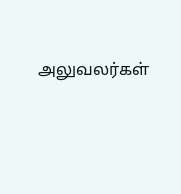அலுவலர்கள்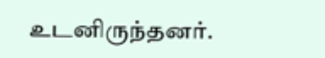உடனிருந்தனர்.